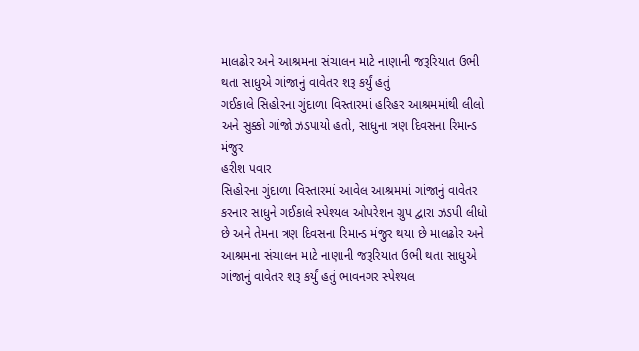માલઢોર અને આશ્રમના સંચાલન માટે નાણાની જરૂરિયાત ઉભી થતા સાધુએ ગાંજાનું વાવેતર શરૂ કર્યું હતું
ગઈકાલે સિહોરના ગુંદાળા વિસ્તારમાં હરિહર આશ્રમમાંથી લીલો અને સુક્કો ગાંજો ઝડપાયો હતો, સાધુના ત્રણ દિવસના રિમાન્ડ મંજુર
હરીશ પવાર
સિહોરના ગુંદાળા વિસ્તારમાં આવેલ આશ્રમમાં ગાંજાનું વાવેતર કરનાર સાધુને ગઈકાલે સ્પેશ્યલ ઓપરેશન ગ્રુપ દ્વારા ઝડપી લીધો છે અને તેમના ત્રણ દિવસના રિમાન્ડ મંજુર થયા છે માલઢોર અને આશ્રમના સંચાલન માટે નાણાની જરૂરિયાત ઉભી થતા સાધુએ ગાંજાનું વાવેતર શરૂ કર્યું હતું ભાવનગર સ્પેશ્યલ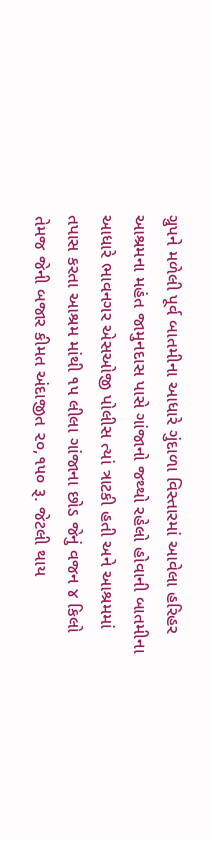ગ્રુપને મળેલી પૂર્વ બાતમીના આધારે ગુંદાળા વિસ્તારમાં આવેલા હરિહર આશ્રમના મહંત જામુનદાસ પાસે ગાંજાનો જથ્થો રહેલો હોવાની બાતમીના આધારે ભાવનગર એસઓજી પોલીસ ત્યાં ત્રાટકી હતી અને આશ્રમમાં તપાસ કરતા આશ્રમ માંથી ૧૫ લીલા ગાંજાના છોડ જેનું વજન ૪ કિલો તેમજ જેની બજાર કીમત અંદાજીત ૨૦,૧૫૦ રૂ. જેટલી થાય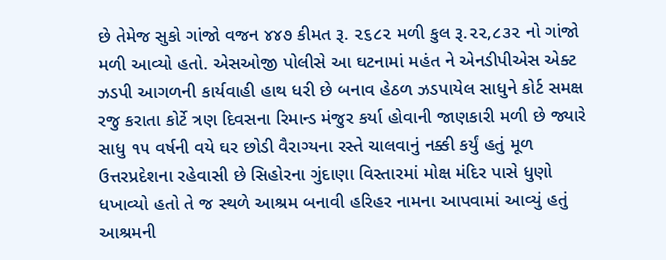છે તેમેજ સુકો ગાંજો વજન ૪૪૭ કીમત રૂ. ૨૬૮૨ મળી કુલ રૂ.૨૨,૮૩૨ નો ગાંજો મળી આવ્યો હતો. એસઓજી પોલીસે આ ઘટનામાં મહંત ને એનડીપીએસ એક્ટ ઝડપી આગળની કાર્યવાહી હાથ ધરી છે બનાવ હેઠળ ઝડપાયેલ સાધુને કોર્ટ સમક્ષ રજુ કરાતા કોર્ટે ત્રણ દિવસના રિમાન્ડ મંજુર કર્યા હોવાની જાણકારી મળી છે જ્યારે સાધુ ૧૫ વર્ષની વયે ઘર છોડી વૈરાગ્યના રસ્તે ચાલવાનું નક્કી કર્યું હતું મૂળ ઉત્તરપ્રદેશના રહેવાસી છે સિહોરના ગુંદાણા વિસ્તારમાં મોક્ષ મંદિર પાસે ધુણો ધખાવ્યો હતો તે જ સ્થળે આશ્રમ બનાવી હરિહર નામના આપવામાં આવ્યું હતું આશ્રમની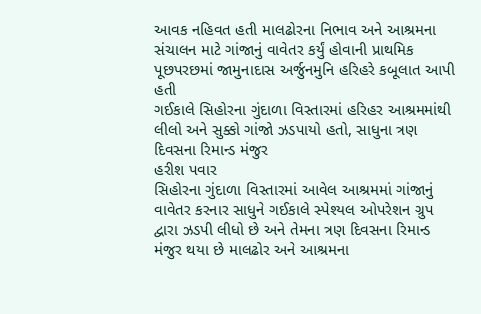આવક નહિવત હતી માલઢોરના નિભાવ અને આશ્રમના સંચાલન માટે ગાંજાનું વાવેતર કર્યું હોવાની પ્રાથમિક પૂછપરછમાં જામુનાદાસ અર્જુનમુનિ હરિહરે કબૂલાત આપી હતી
ગઈકાલે સિહોરના ગુંદાળા વિસ્તારમાં હરિહર આશ્રમમાંથી લીલો અને સુક્કો ગાંજો ઝડપાયો હતો, સાધુના ત્રણ દિવસના રિમાન્ડ મંજુર
હરીશ પવાર
સિહોરના ગુંદાળા વિસ્તારમાં આવેલ આશ્રમમાં ગાંજાનું વાવેતર કરનાર સાધુને ગઈકાલે સ્પેશ્યલ ઓપરેશન ગ્રુપ દ્વારા ઝડપી લીધો છે અને તેમના ત્રણ દિવસના રિમાન્ડ મંજુર થયા છે માલઢોર અને આશ્રમના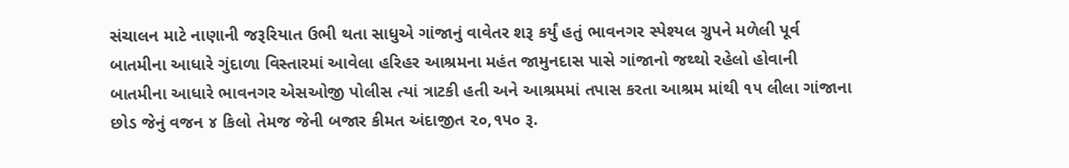સંચાલન માટે નાણાની જરૂરિયાત ઉભી થતા સાધુએ ગાંજાનું વાવેતર શરૂ કર્યું હતું ભાવનગર સ્પેશ્યલ ગ્રુપને મળેલી પૂર્વ બાતમીના આધારે ગુંદાળા વિસ્તારમાં આવેલા હરિહર આશ્રમના મહંત જામુનદાસ પાસે ગાંજાનો જથ્થો રહેલો હોવાની બાતમીના આધારે ભાવનગર એસઓજી પોલીસ ત્યાં ત્રાટકી હતી અને આશ્રમમાં તપાસ કરતા આશ્રમ માંથી ૧૫ લીલા ગાંજાના છોડ જેનું વજન ૪ કિલો તેમજ જેની બજાર કીમત અંદાજીત ૨૦,૧૫૦ રૂ.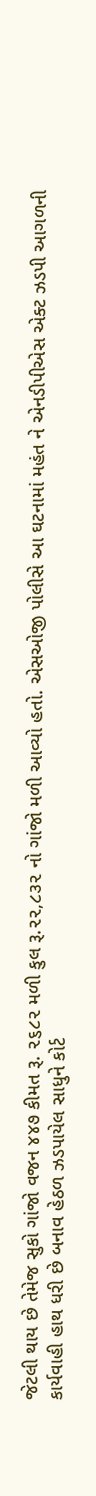જેટલી થાય છે તેમેજ સુકો ગાંજો વજન ૪૪૭ કીમત રૂ. ૨૬૮૨ મળી કુલ રૂ.૨૨,૮૩૨ નો ગાંજો મળી આવ્યો હતો. એસઓજી પોલીસે આ ઘટનામાં મહંત ને એનડીપીએસ એક્ટ ઝડપી આગળની કાર્યવાહી હાથ ધરી છે બનાવ હેઠળ ઝડપાયેલ સાધુને કોર્ટ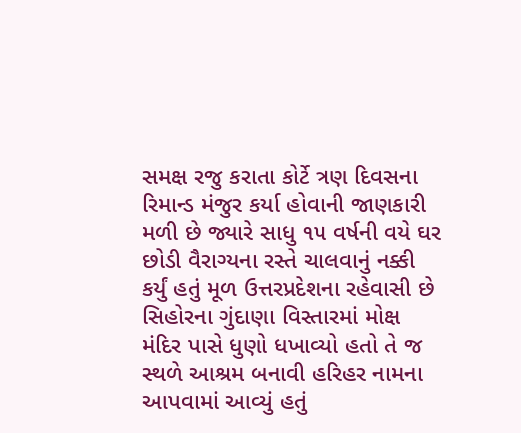સમક્ષ રજુ કરાતા કોર્ટે ત્રણ દિવસના રિમાન્ડ મંજુર કર્યા હોવાની જાણકારી મળી છે જ્યારે સાધુ ૧૫ વર્ષની વયે ઘર છોડી વૈરાગ્યના રસ્તે ચાલવાનું નક્કી કર્યું હતું મૂળ ઉત્તરપ્રદેશના રહેવાસી છે સિહોરના ગુંદાણા વિસ્તારમાં મોક્ષ મંદિર પાસે ધુણો ધખાવ્યો હતો તે જ સ્થળે આશ્રમ બનાવી હરિહર નામના આપવામાં આવ્યું હતું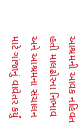આશ્રમની આવક નહિવત હતી માલઢોરના નિભાવ અને આશ્રમના સંચાલન માટે ગાંજાનું વાવેતર કર્યું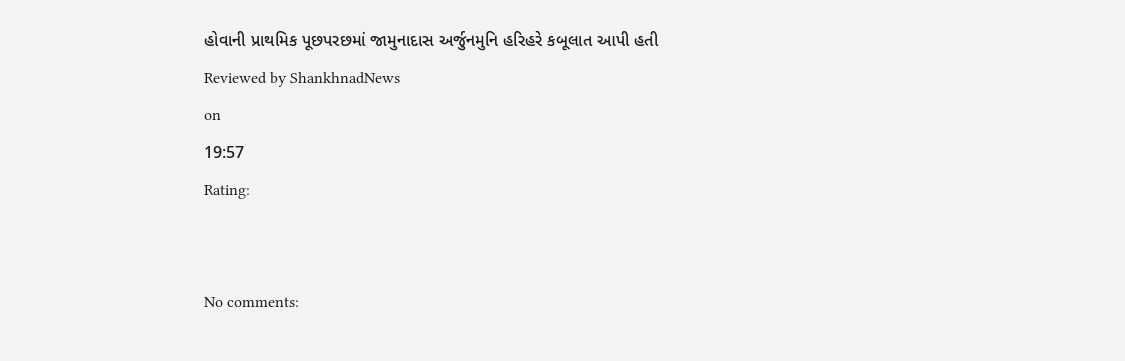હોવાની પ્રાથમિક પૂછપરછમાં જામુનાદાસ અર્જુનમુનિ હરિહરે કબૂલાત આપી હતી
Reviewed by ShankhnadNews
on
19:57
Rating:


No comments: